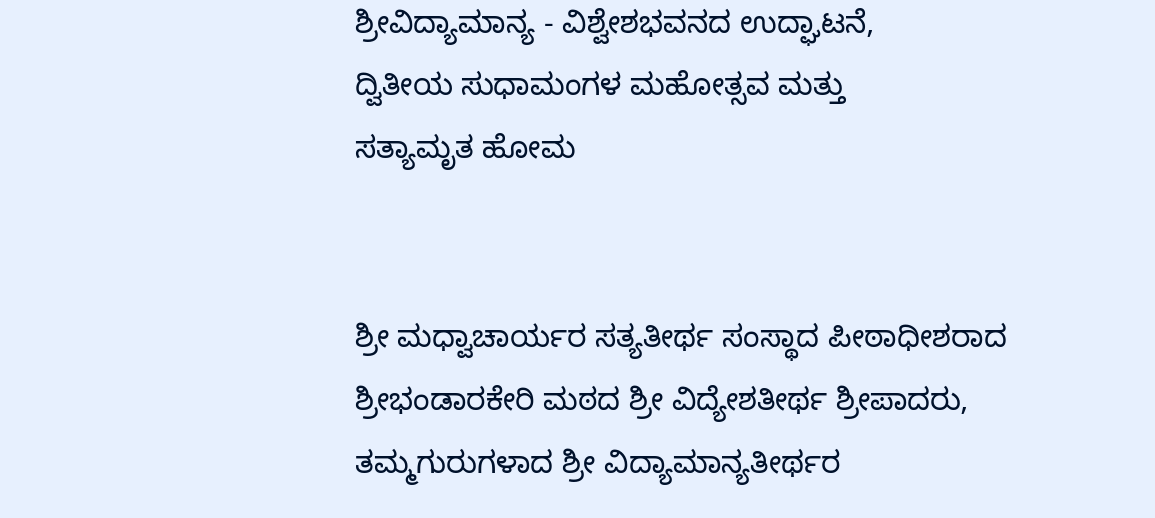ಶ್ರೀವಿದ್ಯಾಮಾನ್ಯ - ವಿಶ್ವೇಶಭವನದ ಉದ್ಘಾಟನೆ,
ದ್ವಿತೀಯ ಸುಧಾಮಂಗಳ ಮಹೋತ್ಸವ ಮತ್ತು
ಸತ್ಯಾಮೃತ ಹೋಮ


ಶ್ರೀ ಮಧ್ವಾಚಾರ್ಯರ ಸತ್ಯತೀರ್ಥ ಸಂಸ್ಥಾದ ಪೀಠಾಧೀಶರಾದ ಶ್ರೀಭಂಡಾರಕೇರಿ ಮಠದ ಶ್ರೀ ವಿದ್ಯೇಶತೀರ್ಥ ಶ್ರೀಪಾದರು,
ತಮ್ಮಗುರುಗಳಾದ ಶ್ರೀ ವಿದ್ಯಾಮಾನ್ಯತೀರ್ಥರ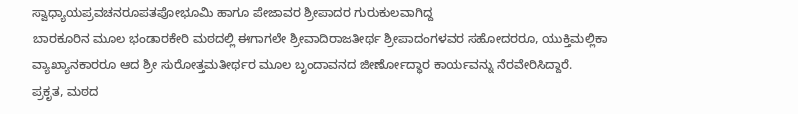ಸ್ವಾಧ್ಯಾಯಪ್ರವಚನರೂಪತಪೋಭೂಮಿ ಹಾಗೂ ಪೇಜಾವರ ಶ್ರೀಪಾದರ ಗುರುಕುಲವಾಗಿದ್ದ
ಬಾರಕೂರಿನ ಮೂಲ ಭಂಡಾರಕೇರಿ ಮಠದಲ್ಲಿ ಈಗಾಗಲೇ ಶ್ರೀವಾದಿರಾಜತೀರ್ಥ ಶ್ರೀಪಾದಂಗಳವರ ಸಹೋದರರೂ, ಯುಕ್ತಿಮಲ್ಲಿಕಾ
ವ್ಯಾಖ್ಯಾನಕಾರರೂ ಆದ ಶ್ರೀ ಸುರೋತ್ತಮತೀರ್ಥರ ಮೂಲ ಬೃಂದಾವನದ ಜೀರ್ಣೋದ್ಧಾರ ಕಾರ್ಯವನ್ನು ನೆರವೇರಿಸಿದ್ದಾರೆ.
ಪ್ರಕೃತ, ಮಠದ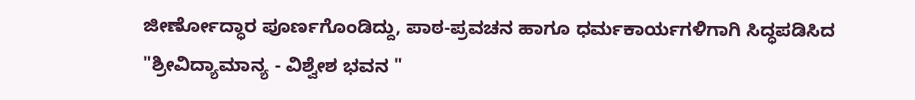ಜೀರ್ಣೋದ್ಧಾರ ಪೂರ್ಣಗೊಂಡಿದ್ದು, ಪಾಠ-ಪ್ರವಚನ ಹಾಗೂ ಧರ್ಮಕಾರ್ಯಗಳಿಗಾಗಿ ಸಿದ್ಧಪಡಿಸಿದ
"ಶ್ರೀವಿದ್ಯಾಮಾನ್ಯ - ವಿಶ್ವೇಶ ಭವನ "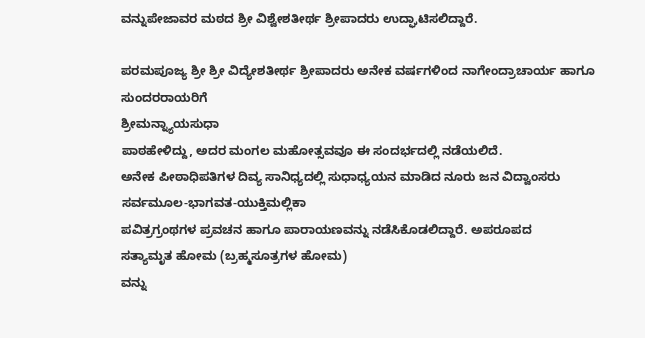ವನ್ನುಪೇಜಾವರ ಮಠದ ಶ್ರೀ ವಿಶ್ವೇಶತೀರ್ಥ ಶ್ರೀಪಾದರು ಉದ್ಘಾಟಿಸಲಿದ್ದಾರೆ.

ಪರಮಪೂಜ್ಯ ಶ್ರೀ ಶ್ರೀ ವಿದ್ಯೇಶತೀರ್ಥ ಶ್ರೀಪಾದರು ಅನೇಕ ವರ್ಷಗಳಿಂದ ನಾಗೇಂದ್ರಾಚಾರ್ಯ ಹಾಗೂ ಸುಂದರರಾಯರಿಗೆ
ಶ್ರೀಮನ್ನ್ಯಾಯಸುಧಾ
ಪಾಠಹೇಳಿದ್ದು, ಅದರ ಮಂಗಲ ಮಹೋತ್ಸವವೂ ಈ ಸಂದರ್ಭದಲ್ಲಿ ನಡೆಯಲಿದೆ.
ಅನೇಕ ಪೀಠಾಧಿಪತಿಗಳ ದಿವ್ಯ ಸಾನಿಧ್ಯದಲ್ಲಿ ಸುಧಾಧ್ಯಯನ ಮಾಡಿದ ನೂರು ಜನ ವಿದ್ವಾಂಸರು
ಸರ್ವಮೂಲ-ಭಾಗವತ-ಯುಕ್ತಿಮಲ್ಲಿಕಾ
ಪವಿತ್ರಗ್ರಂಥಗಳ ಪ್ರವಚನ ಹಾಗೂ ಪಾರಾಯಣವನ್ನು ನಡೆಸಿಕೊಡಲಿದ್ದಾರೆ. ಅಪರೂಪದ
ಸತ್ಯಾಮೃತ ಹೋಮ (ಬ್ರಹ್ಮಸೂತ್ರಗಳ ಹೋಮ)
ವನ್ನು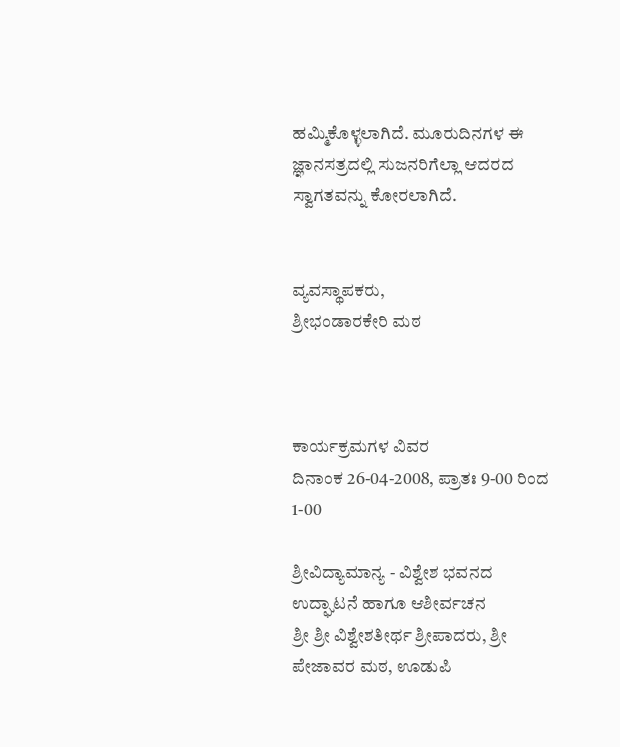ಹಮ್ಮಿಕೊಳ್ಳಲಾಗಿದೆ. ಮೂರುದಿನಗಳ ಈ ಜ್ಞಾನಸತ್ರದಲ್ಲಿ ಸುಜನರಿಗೆಲ್ಲಾ ಆದರದ ಸ್ವಾಗತವನ್ನು ಕೋರಲಾಗಿದೆ.


ವ್ಯವಸ್ಥಾಪಕರು,
ಶ್ರೀಭಂಡಾರಕೇರಿ ಮಠ



ಕಾರ್ಯಕ್ರಮಗಳ ವಿವರ
ದಿನಾಂಕ 26-04-2008, ಪ್ರಾತಃ 9-00 ರಿಂದ 1-00

ಶ್ರೀವಿದ್ಯಾಮಾನ್ಯ - ವಿಶ್ವೇಶ ಭವನದ ಉದ್ಘಾಟನೆ ಹಾಗೂ ಆಶೀರ್ವಚನ
ಶ್ರೀ ಶ್ರೀ ವಿಶ್ವೇಶತೀರ್ಥ ಶ್ರೀಪಾದರು, ಶ್ರೀ ಪೇಜಾವರ ಮಠ, ಊಡುಪಿ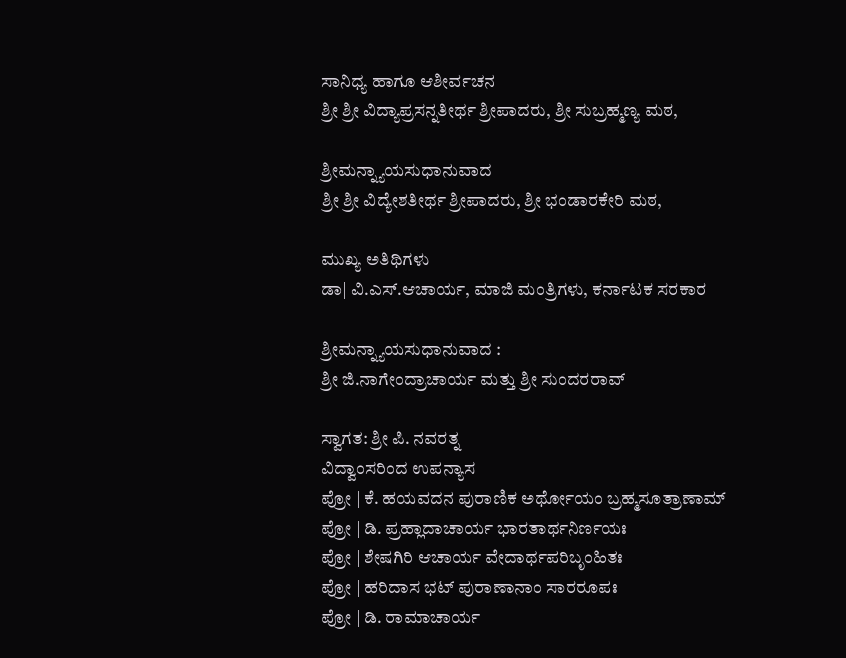ಸಾನಿಧ್ಯ ಹಾಗೂ ಆಶೀರ್ವಚನ
ಶ್ರೀ ಶ್ರೀ ವಿದ್ಯಾಪ್ರಸನ್ನತೀರ್ಥ ಶ್ರೀಪಾದರು, ಶ್ರೀ ಸುಬ್ರಹ್ಮಣ್ಯ ಮಠ,

ಶ್ರೀಮನ್ನ್ಯಾಯಸುಧಾನುವಾದ
ಶ್ರೀ ಶ್ರೀ ವಿದ್ಯೇಶತೀರ್ಥ ಶ್ರೀಪಾದರು, ಶ್ರೀ ಭಂಡಾರಕೇರಿ ಮಠ,

ಮುಖ್ಯ ಅತಿಥಿಗಳು
ಡಾ| ವಿ.ಎಸ್.ಆಚಾರ್ಯ, ಮಾಜಿ ಮಂತ್ರಿಗಳು, ಕರ್ನಾಟಕ ಸರಕಾರ

ಶ್ರೀಮನ್ನ್ಯಾಯಸುಧಾನುವಾದ :
ಶ್ರೀ ಜಿ.ನಾಗೇಂದ್ರಾಚಾರ್ಯ ಮತ್ತು ಶ್ರೀ ಸುಂದರರಾವ್

ಸ್ವಾಗತ: ಶ್ರೀ ಪಿ. ನವರತ್ನ
ವಿದ್ವಾಂಸರಿಂದ ಉಪನ್ಯಾಸ
ಪ್ರೋ | ಕೆ. ಹಯವದನ ಪುರಾಣಿಕ ಅರ್ಥೋಯಂ ಬ್ರಹ್ಮಸೂತ್ರಾಣಾಮ್
ಪ್ರೋ | ಡಿ. ಪ್ರಹ್ಲಾದಾಚಾರ್ಯ ಭಾರತಾರ್ಥನಿರ್ಣಯಃ
ಪ್ರೋ | ಶೇಷಗಿರಿ ಆಚಾರ್ಯ ವೇದಾರ್ಥಪರಿಬೃಂಹಿತಃ
ಪ್ರೋ | ಹರಿದಾಸ ಭಟ್ ಪುರಾಣಾನಾಂ ಸಾರರೂಪಃ
ಪ್ರೋ | ಡಿ. ರಾಮಾಚಾರ್ಯ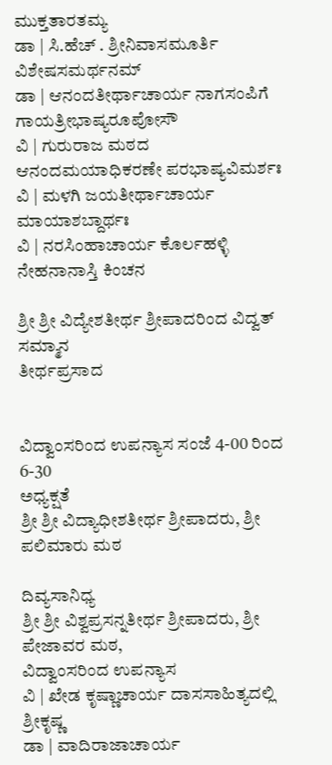ಮುಕ್ತತಾರತಮ್ಯ
ಡಾ | ಸಿ.ಹೆಚ್ . ಶ್ರೀನಿವಾಸಮೂರ್ತಿ ವಿಶೇಷಸಮರ್ಥನಮ್
ಡಾ | ಆನಂದತೀರ್ಥಾಚಾರ್ಯ ನಾಗಸಂಪಿಗೆ ಗಾಯತ್ರೀಭಾಷ್ಯರೂಪೋಸೌ
ವಿ | ಗುರುರಾಜ ಮಠದ ಆನಂದಮಯಾಧಿಕರಣೇ ಪರಭಾಷ್ಯವಿಮರ್ಶಃ
ವಿ | ಮಳಗಿ ಜಯತೀರ್ಥಾಚಾರ್ಯ ಮಾಯಾಶಬ್ದಾರ್ಥಃ
ವಿ | ನರಸಿಂಹಾಚಾರ್ಯ ಕೊರ್ಲಹಳ್ಳಿ ನೇಹನಾನಾಸ್ತಿ ಕಿಂಚನ

ಶ್ರೀ ಶ್ರೀ ವಿದ್ಯೇಶತೀರ್ಥ ಶ್ರೀಪಾದರಿಂದ ವಿದ್ವತ್ ಸಮ್ಮಾನ
ತೀರ್ಥಪ್ರಸಾದ


ವಿದ್ವಾಂಸರಿಂದ ಉಪನ್ಯಾಸ ಸಂಜೆ 4-00 ರಿಂದ 6-30
ಅಧ್ಯಕ್ಷತೆ
ಶ್ರೀ ಶ್ರೀ ವಿದ್ಯಾಧೀಶತೀರ್ಥ ಶ್ರೀಪಾದರು, ಶ್ರೀ ಪಲಿಮಾರು ಮಠ

ದಿವ್ಯಸಾನಿಧ್ಯ
ಶ್ರೀ ಶ್ರೀ ವಿಶ್ವಪ್ರಸನ್ನತೀರ್ಥ ಶ್ರೀಪಾದರು, ಶ್ರೀ ಪೇಜಾವರ ಮಠ,
ವಿದ್ವಾಂಸರಿಂದ ಉಪನ್ಯಾಸ
ವಿ | ಖೇಡ ಕೃಷ್ಣಾಚಾರ್ಯ ದಾಸಸಾಹಿತ್ಯದಲ್ಲಿ ಶ್ರೀಕೃಷ್ಣ
ಡಾ | ವಾದಿರಾಜಾಚಾರ್ಯ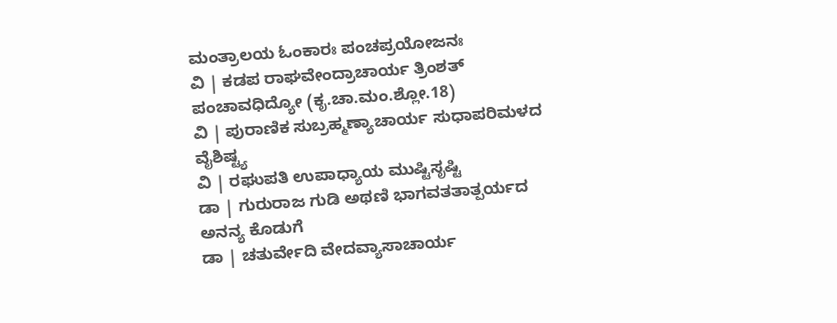ಮಂತ್ರಾಲಯ ಓಂಕಾರಃ ಪಂಚಪ್ರಯೋಜನಃ
ವಿ | ಕಡಪ ರಾಘವೇಂದ್ರಾಚಾರ್ಯ ತ್ರಿಂಶತ್ ಪಂಚಾವಧಿದ್ಯೋ (ಕೃ.ಚಾ.ಮಂ.ಶ್ಲೋ.18)
ವಿ | ಪುರಾಣಿಕ ಸುಬ್ರಹ್ಮಣ್ಯಾಚಾರ್ಯ ಸುಧಾಪರಿಮಳದ ವೈಶಿಷ್ಟ್ಯ
ವಿ | ರಘುಪತಿ ಉಪಾಧ್ಯಾಯ ಮುಷ್ಟಿಸೃಷ್ಟಿ
ಡಾ | ಗುರುರಾಜ ಗುಡಿ ಅಥಣಿ ಭಾಗವತತಾತ್ಪರ್ಯದ ಅನನ್ಯ ಕೊಡುಗೆ
ಡಾ | ಚತುರ್ವೇದಿ ವೇದವ್ಯಾಸಾಚಾರ್ಯ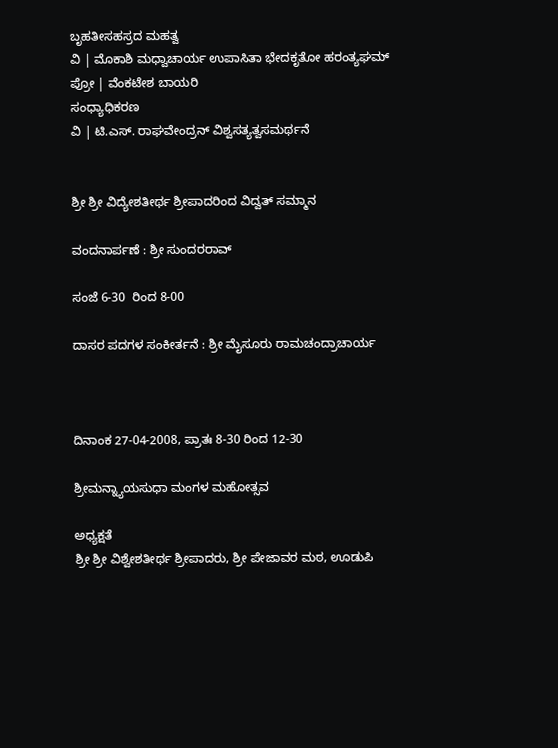ಬೃಹತೀಸಹಸ್ರದ ಮಹತ್ವ
ವಿ | ಮೊಕಾಶಿ ಮಧ್ವಾಚಾರ್ಯ ಉಪಾಸಿತಾ ಭೇದಕೃತೋ ಹರಂತ್ಯಘಮ್
ಪ್ರೋ | ವೆಂಕಟೇಶ ಬಾಯರಿ
ಸಂಧ್ಯಾಧಿಕರಣ
ವಿ | ಟಿ.ಎಸ್. ರಾಘವೇಂದ್ರನ್ ವಿಶ್ವಸತ್ಯತ್ವಸಮರ್ಥನೆ


ಶ್ರೀ ಶ್ರೀ ವಿದ್ಯೇಶತೀರ್ಥ ಶ್ರೀಪಾದರಿಂದ ವಿದ್ವತ್ ಸಮ್ಮಾನ

ವಂದನಾರ್ಪಣೆ : ಶ್ರೀ ಸುಂದರರಾವ್

ಸಂಜೆ 6-30  ರಿಂದ 8-00

ದಾಸರ ಪದಗಳ ಸಂಕೀರ್ತನೆ : ಶ್ರೀ ಮೈಸೂರು ರಾಮಚಂದ್ರಾಚಾರ್ಯ



ದಿನಾಂಕ 27-04-2008, ಪ್ರಾತಃ 8-30 ರಿಂದ 12-30

ಶ್ರೀಮನ್ನ್ಯಾಯಸುಧಾ ಮಂಗಳ ಮಹೋತ್ಸವ

ಅಧ್ಯಕ್ಷತೆ
ಶ್ರೀ ಶ್ರೀ ವಿಶ್ವೇಶತೀರ್ಥ ಶ್ರೀಪಾದರು, ಶ್ರೀ ಪೇಜಾವರ ಮಠ, ಊಡುಪಿ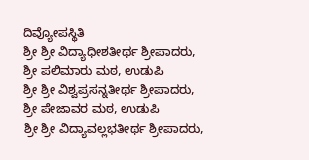ದಿವ್ಯೋಪಸ್ಥಿತಿ
ಶ್ರೀ ಶ್ರೀ ವಿದ್ಯಾಧೀಶತೀರ್ಥ ಶ್ರೀಪಾದರು, ಶ್ರೀ ಪಲಿಮಾರು ಮಠ, ಉಡುಪಿ
ಶ್ರೀ ಶ್ರೀ ವಿಶ್ವಪ್ರಸನ್ನತೀರ್ಥ ಶ್ರೀಪಾದರು, ಶ್ರೀ ಪೇಜಾವರ ಮಠ, ಉಡುಪಿ
ಶ್ರೀ ಶ್ರೀ ವಿದ್ಯಾವಲ್ಲಭತೀರ್ಥ ಶ್ರೀಪಾದರು,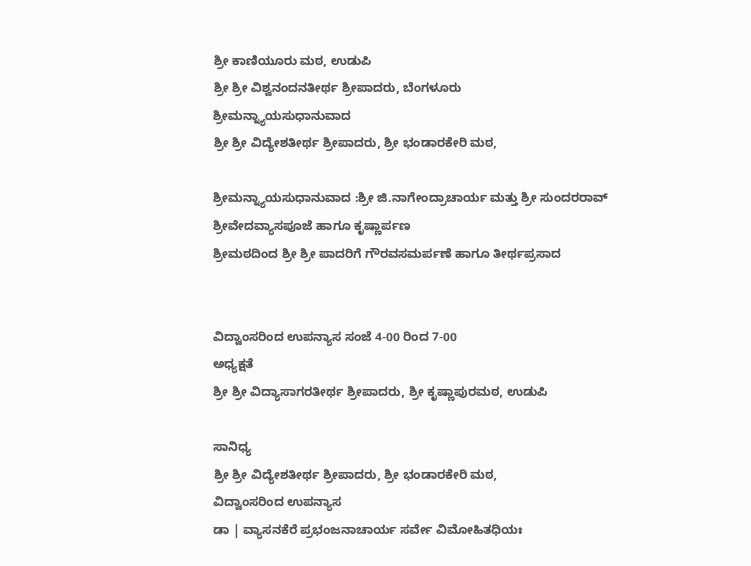ಶ್ರೀ ಕಾಣಿಯೂರು ಮಠ, ಉಡುಪಿ
ಶ್ರೀ ಶ್ರೀ ವಿಶ್ವನಂದನತೀರ್ಥ ಶ್ರೀಪಾದರು, ಬೆಂಗಳೂರು
ಶ್ರೀಮನ್ನ್ಯಾಯಸುಧಾನುವಾದ
ಶ್ರೀ ಶ್ರೀ ವಿದ್ಯೇಶತೀರ್ಥ ಶ್ರೀಪಾದರು, ಶ್ರೀ ಭಂಡಾರಕೇರಿ ಮಠ,

ಶ್ರೀಮನ್ನ್ಯಾಯಸುಧಾನುವಾದ :ಶ್ರೀ ಜಿ.ನಾಗೇಂದ್ರಾಚಾರ್ಯ ಮತ್ತು ಶ್ರೀ ಸುಂದರರಾವ್
ಶ್ರೀವೇದವ್ಯಾಸಪೂಜೆ ಹಾಗೂ ಕೃಷ್ಣಾರ್ಪಣ
ಶ್ರೀಮಠದಿಂದ ಶ್ರೀ ಶ್ರೀ ಪಾದರಿಗೆ ಗೌರವಸಮರ್ಪಣೆ ಹಾಗೂ ತೀರ್ಥಪ್ರಸಾದ


ವಿದ್ವಾಂಸರಿಂದ ಉಪನ್ಯಾಸ ಸಂಜೆ 4-00 ರಿಂದ 7-00
ಅಧ್ಯಕ್ಷತೆ
ಶ್ರೀ ಶ್ರೀ ವಿದ್ಯಾಸಾಗರತೀರ್ಥ ಶ್ರೀಪಾದರು, ಶ್ರೀ ಕೃಷ್ಣಾಪುರಮಠ, ಉಡುಪಿ

ಸಾನಿಧ್ಯ
ಶ್ರೀ ಶ್ರೀ ವಿದ್ಯೇಶತೀರ್ಥ ಶ್ರೀಪಾದರು, ಶ್ರೀ ಭಂಡಾರಕೇರಿ ಮಠ,
ವಿದ್ವಾಂಸರಿಂದ ಉಪನ್ಯಾಸ
ಡಾ | ವ್ಯಾಸನಕೆರೆ ಪ್ರಭಂಜನಾಚಾರ್ಯ ಸರ್ವೇ ವಿಮೋಹಿತಧಿಯಃ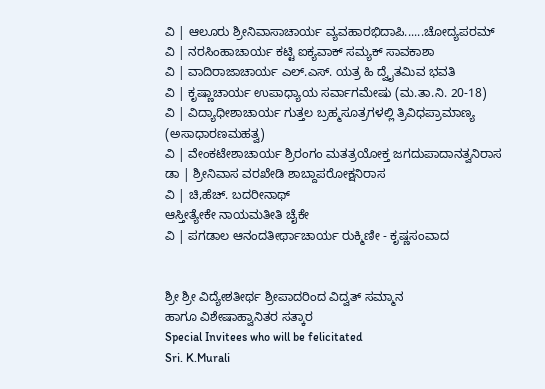ವಿ | ಆಲೂರು ಶ್ರೀನಿವಾಸಾಚಾರ್ಯ ವ್ಯವಹಾರಭಿದಾಪಿ......ಚೋದ್ಯಪರಮ್
ವಿ | ನರಸಿಂಹಾಚಾರ್ಯ ಕಟ್ಟಿ ಐಕ್ಯವಾಕ್ ಸಮ್ಯಕ್ ಸಾವಕಾಶಾ
ವಿ | ವಾದಿರಾಜಾಚಾರ್ಯ ಎಲ್.ಎಸ್. ಯತ್ರ ಹಿ ದ್ವೈತಮಿವ ಭವತಿ
ವಿ | ಕೃಷ್ಣಾಚಾರ್ಯ ಉಪಾಧ್ಯಾಯ ಸರ್ವಾಗಮೇಷು (ಮ.ತಾ.ನಿ. 20-18)
ವಿ | ವಿದ್ಯಾಧೀಶಾಚಾರ್ಯ ಗುತ್ತಲ ಬ್ರಹ್ಮಸೂತ್ರಗಳಲ್ಲಿ ತ್ರಿವಿಧಪ್ರಾಮಾಣ್ಯ (ಅಸಾಧಾರಣಮಹತ್ವ)
ವಿ | ವೇಂಕಟೇಶಾಚಾರ್ಯ ಶ್ರಿರಂಗಂ ಮತತ್ರಯೋಕ್ತ ಜಗದುಪಾದಾನತ್ವನಿರಾಸ
ಡಾ | ಶ್ರೀನಿವಾಸ ವರಖೇಡಿ ಶಾಬ್ದಾಪರೋಕ್ಷನಿರಾಸ
ವಿ | ಚಿ,ಹೆಚ್. ಬದರೀನಾಥ್
ಆಸ್ತೀತ್ಯೇಕೇ ನಾಯಮತೀತಿ ಚೈಕೇ
ವಿ | ಪಗಡಾಲ ಆನಂದತೀರ್ಥಾಚಾರ್ಯ ರುಕ್ಮಿಣೀ - ಕೃಷ್ಣಸಂವಾದ


ಶ್ರೀ ಶ್ರೀ ವಿದ್ಯೇಶತೀರ್ಥ ಶ್ರೀಪಾದರಿಂದ ವಿದ್ವತ್ ಸಮ್ಮಾನ
ಹಾಗೂ ವಿಶೇಷಾಹ್ವಾನಿತರ ಸತ್ಕಾರ
Special Invitees who will be felicitated
Sri. K.Murali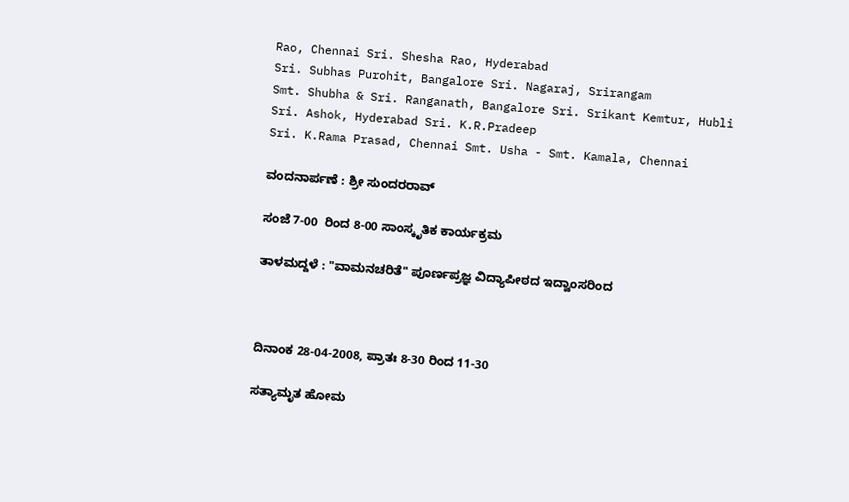Rao, Chennai Sri. Shesha Rao, Hyderabad
Sri. Subhas Purohit, Bangalore Sri. Nagaraj, Srirangam
Smt. Shubha & Sri. Ranganath, Bangalore Sri. Srikant Kemtur, Hubli
Sri. Ashok, Hyderabad Sri. K.R.Pradeep
Sri. K.Rama Prasad, Chennai Smt. Usha - Smt. Kamala, Chennai

ವಂದನಾರ್ಪಣೆ : ಶ್ರೀ ಸುಂದರರಾವ್

ಸಂಜೆ 7-00  ರಿಂದ 8-00 ಸಾಂಸ್ಕೃತಿಕ ಕಾರ್ಯಕ್ರಮ

ತಾಳಮದ್ದಳೆ : "ವಾಮನಚರಿತೆ" ಪೂರ್ಣಪ್ರಜ್ಞ ವಿದ್ಯಾಪೀಠದ ಇದ್ವಾಂಸರಿಂದ



ದಿನಾಂಕ 28-04-2008, ಪ್ರಾತಃ 8-30 ರಿಂದ 11-30

ಸತ್ಯಾಮೃತ ಹೋಮ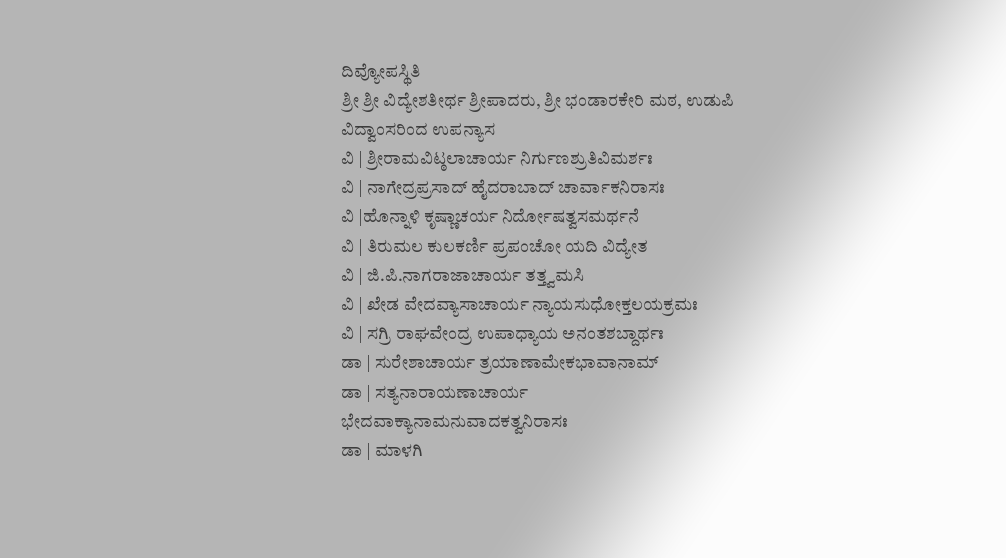ದಿವ್ಯೋಪಸ್ಥಿತಿ
ಶ್ರೀ ಶ್ರೀ ವಿದ್ಯೇಶತೀರ್ಥ ಶ್ರೀಪಾದರು, ಶ್ರೀ ಭಂಡಾರಕೇರಿ ಮಠ, ಉಡುಪಿ
ವಿದ್ವಾಂಸರಿಂದ ಉಪನ್ಯಾಸ
ವಿ | ಶ್ರೀರಾಮವಿಟ್ಠಲಾಚಾರ್ಯ ನಿರ್ಗುಣಶ್ರುತಿವಿಮರ್ಶಃ
ವಿ | ನಾಗೇದ್ರಪ್ರಸಾದ್ ಹೈದರಾಬಾದ್ ಚಾರ್ವಾಕನಿರಾಸಃ
ವಿ |ಹೊನ್ನಾಳಿ ಕೃಷ್ಣಾಚರ್ಯ ನಿರ್ದೋಷತ್ವಸಮರ್ಥನೆ
ವಿ | ತಿರುಮಲ ಕುಲಕರ್ಣಿ ಪ್ರಪಂಚೋ ಯದಿ ವಿದ್ಯೇತ
ವಿ | ಜಿ.ಪಿ.ನಾಗರಾಜಾಚಾರ್ಯ ತತ್ತ್ವಮಸಿ
ವಿ | ಖೇಡ ವೇದವ್ಯಾಸಾಚಾರ್ಯ ನ್ಯಾಯಸುಧೋಕ್ತಲಯಕ್ರಮಃ
ವಿ | ಸಗ್ರಿ ರಾಘವೇಂದ್ರ ಉಪಾಧ್ಯಾಯ ಅನಂತಶಬ್ದಾರ್ಥಃ
ಡಾ | ಸುರೇಶಾಚಾರ್ಯ ತ್ರಯಾಣಾಮೇಕಭಾವಾನಾಮ್
ಡಾ | ಸತ್ಯನಾರಾಯಣಾಚಾರ್ಯ
ಭೇದವಾಕ್ಯಾನಾಮನುವಾದಕತ್ವನಿರಾಸಃ
ಡಾ | ಮಾಳಗಿ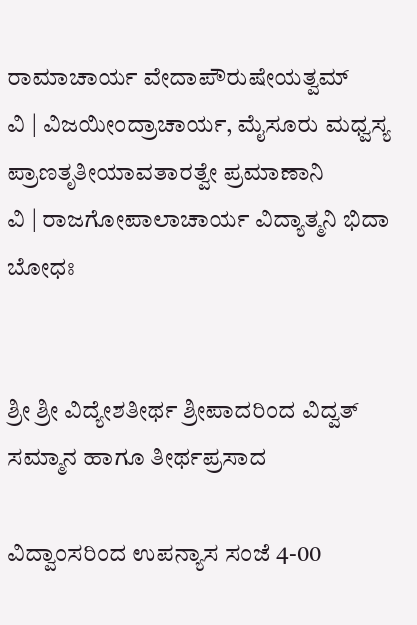ರಾಮಾಚಾರ್ಯ ವೇದಾಪೌರುಷೇಯತ್ವಮ್
ವಿ | ವಿಜಯೀಂದ್ರಾಚಾರ್ಯ, ಮೈಸೂರು ಮಧ್ವಸ್ಯ ಪ್ರಾಣತೃತೀಯಾವತಾರತ್ವೇ ಪ್ರಮಾಣಾನಿ
ವಿ | ರಾಜಗೋಪಾಲಾಚಾರ್ಯ ವಿದ್ಯಾತ್ಮನಿ ಭಿದಾ ಬೋಧಃ


ಶ್ರೀ ಶ್ರೀ ವಿದ್ಯೇಶತೀರ್ಥ ಶ್ರೀಪಾದರಿಂದ ವಿದ್ವತ್ ಸಮ್ಮಾನ ಹಾಗೂ ತೀರ್ಥಪ್ರಸಾದ

ವಿದ್ವಾಂಸರಿಂದ ಉಪನ್ಯಾಸ ಸಂಜೆ 4-00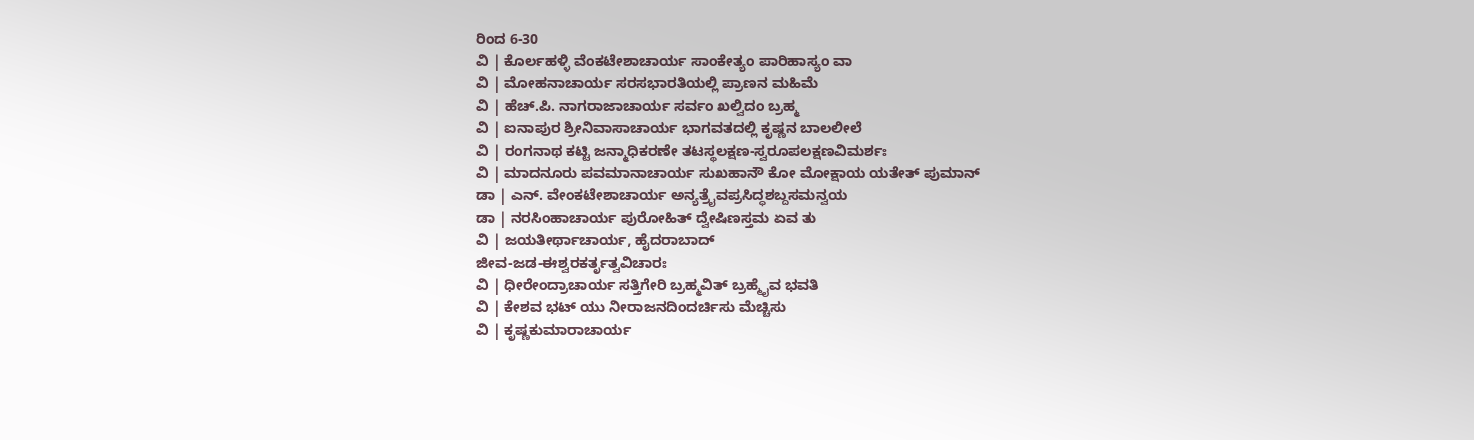ರಿಂದ 6-30
ವಿ | ಕೊರ್ಲಹಳ್ಳಿ ವೆಂಕಟೇಶಾಚಾರ್ಯ ಸಾಂಕೇತ್ಯಂ ಪಾರಿಹಾಸ್ಯಂ ವಾ
ವಿ | ಮೋಹನಾಚಾರ್ಯ ಸರಸಭಾರತಿಯಲ್ಲಿ ಪ್ರಾಣನ ಮಹಿಮೆ
ವಿ | ಹೆಚ್.ಪಿ. ನಾಗರಾಜಾಚಾರ್ಯ ಸರ್ವಂ ಖಲ್ವಿದಂ ಬ್ರಹ್ಮ
ವಿ | ಐನಾಪುರ ಶ್ರೀನಿವಾಸಾಚಾರ್ಯ ಭಾಗವತದಲ್ಲಿ ಕೃಷ್ಣನ ಬಾಲಲೀಲೆ
ವಿ | ರಂಗನಾಥ ಕಟ್ಟಿ ಜನ್ಮಾಧಿಕರಣೇ ತಟಸ್ಥಲಕ್ಷಣ-ಸ್ವರೂಪಲಕ್ಷಣವಿಮರ್ಶಃ
ವಿ | ಮಾದನೂರು ಪವಮಾನಾಚಾರ್ಯ ಸುಖಹಾನೌ ಕೋ ಮೋಕ್ಷಾಯ ಯತೇತ್ ಪುಮಾನ್
ಡಾ | ಎನ್. ವೇಂಕಟೇಶಾಚಾರ್ಯ ಅನ್ಯತ್ರೈವಪ್ರಸಿದ್ಧಶಬ್ದಸಮನ್ವಯ
ಡಾ | ನರಸಿಂಹಾಚಾರ್ಯ ಪುರೋಹಿತ್ ದ್ವೇಷಿಣಸ್ತಮ ಏವ ತು
ವಿ | ಜಯತೀರ್ಥಾಚಾರ್ಯ, ಹೈದರಾಬಾದ್
ಜೀವ-ಜಡ-ಈಶ್ವರಕರ್ತೃತ್ವವಿಚಾರಃ
ವಿ | ಧೀರೇಂದ್ರಾಚಾರ್ಯ ಸತ್ತಿಗೇರಿ ಬ್ರಹ್ಮವಿತ್ ಬ್ರಹ್ಮೈವ ಭವತಿ
ವಿ | ಕೇಶವ ಭಟ್ ಯು ನೀರಾಜನದಿಂದರ್ಚಿಸು ಮೆಚ್ಚಿಸು
ವಿ | ಕೃಷ್ಣಕುಮಾರಾಚಾರ್ಯ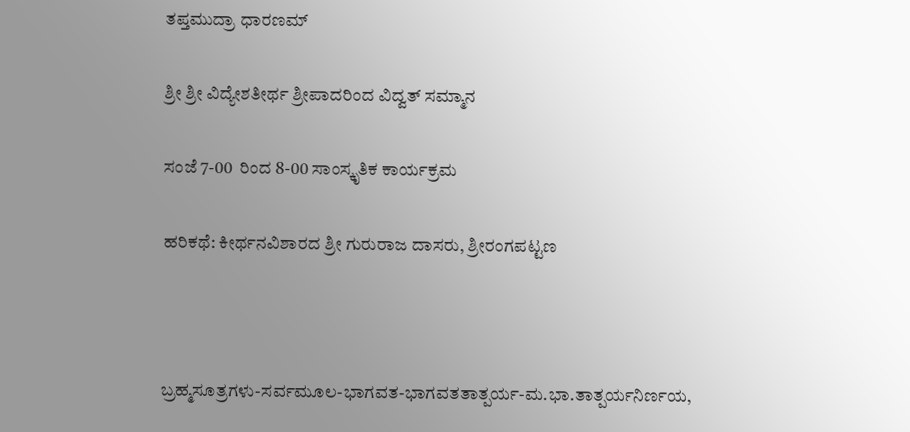ತಪ್ತಮುದ್ರಾ ಧಾರಣಮ್

ಶ್ರೀ ಶ್ರೀ ವಿದ್ಯೇಶತೀರ್ಥ ಶ್ರೀಪಾದರಿಂದ ವಿದ್ವತ್ ಸಮ್ಮಾನ

ಸಂಜೆ 7-00  ರಿಂದ 8-00 ಸಾಂಸ್ಕೃತಿಕ ಕಾರ್ಯಕ್ರಮ

ಹರಿಕಥೆ: ಕೀರ್ಥನವಿಶಾರದ ಶ್ರೀ ಗುರುರಾಜ ದಾಸರು, ಶ್ರೀರಂಗಪಟ್ಟಣ



ಬ್ರಹ್ಮಸೂತ್ರಗಳು-ಸರ್ವಮೂಲ-ಭಾಗವತ-ಭಾಗವತತಾತ್ಪರ್ಯ-ಮ.ಭಾ.ತಾತ್ಪರ್ಯನಿರ್ಣಯ,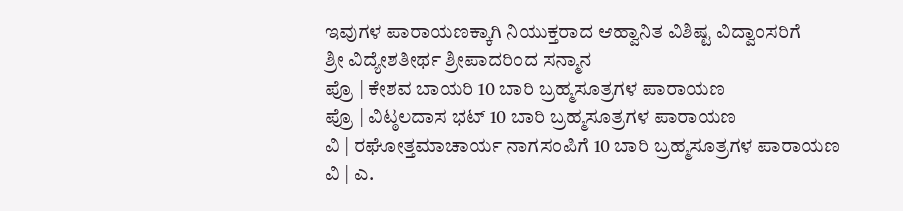ಇವುಗಳ ಪಾರಾಯಣಕ್ಕಾಗಿ ನಿಯುಕ್ತರಾದ ಆಹ್ವಾನಿತ ವಿಶಿಷ್ಟ ವಿದ್ವಾಂಸರಿಗೆ
ಶ್ರೀ ವಿದ್ಯೇಶತೀರ್ಥ ಶ್ರೀಪಾದರಿಂದ ಸನ್ಮಾನ
ಪ್ರೊ | ಕೇಶವ ಬಾಯರಿ 10 ಬಾರಿ ಬ್ರಹ್ಮಸೂತ್ರಗಳ ಪಾರಾಯಣ
ಪ್ರೊ | ವಿಟ್ಠಲದಾಸ ಭಟ್ 10 ಬಾರಿ ಬ್ರಹ್ಮಸೂತ್ರಗಳ ಪಾರಾಯಣ
ವಿ | ರಘೋತ್ತಮಾಚಾರ್ಯ ನಾಗಸಂಪಿಗೆ 10 ಬಾರಿ ಬ್ರಹ್ಮಸೂತ್ರಗಳ ಪಾರಾಯಣ
ವಿ | ಎ.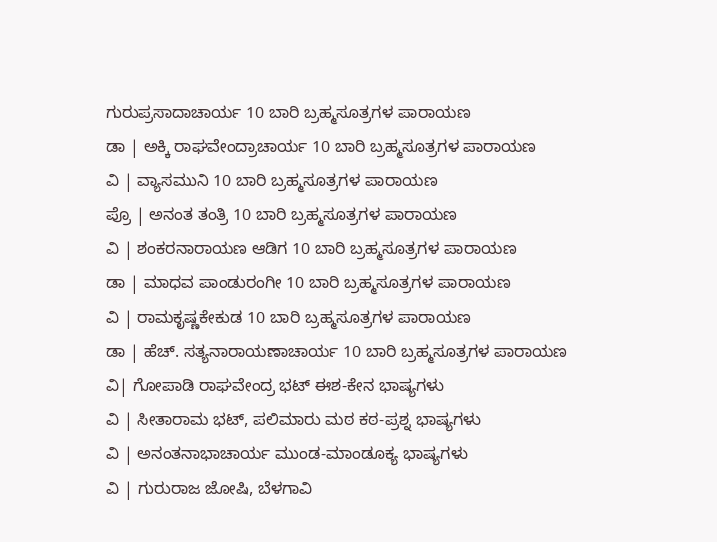ಗುರುಪ್ರಸಾದಾಚಾರ್ಯ 10 ಬಾರಿ ಬ್ರಹ್ಮಸೂತ್ರಗಳ ಪಾರಾಯಣ
ಡಾ | ಅಕ್ಕಿ ರಾಘವೇಂದ್ರಾಚಾರ್ಯ 10 ಬಾರಿ ಬ್ರಹ್ಮಸೂತ್ರಗಳ ಪಾರಾಯಣ
ವಿ | ವ್ಯಾಸಮುನಿ 10 ಬಾರಿ ಬ್ರಹ್ಮಸೂತ್ರಗಳ ಪಾರಾಯಣ
ಪ್ರೊ | ಅನಂತ ತಂತ್ರಿ 10 ಬಾರಿ ಬ್ರಹ್ಮಸೂತ್ರಗಳ ಪಾರಾಯಣ
ವಿ | ಶಂಕರನಾರಾಯಣ ಆಡಿಗ 10 ಬಾರಿ ಬ್ರಹ್ಮಸೂತ್ರಗಳ ಪಾರಾಯಣ
ಡಾ | ಮಾಧವ ಪಾಂಡುರಂಗೀ 10 ಬಾರಿ ಬ್ರಹ್ಮಸೂತ್ರಗಳ ಪಾರಾಯಣ
ವಿ | ರಾಮಕೃಷ್ಣಕೇಕುಡ 10 ಬಾರಿ ಬ್ರಹ್ಮಸೂತ್ರಗಳ ಪಾರಾಯಣ
ಡಾ | ಹೆಚ್. ಸತ್ಯನಾರಾಯಣಾಚಾರ್ಯ 10 ಬಾರಿ ಬ್ರಹ್ಮಸೂತ್ರಗಳ ಪಾರಾಯಣ
ವಿ| ಗೋಪಾಡಿ ರಾಘವೇಂದ್ರ ಭಟ್ ಈಶ-ಕೇನ ಭಾಷ್ಯಗಳು
ವಿ | ಸೀತಾರಾಮ ಭಟ್, ಪಲಿಮಾರು ಮಠ ಕಠ-ಪ್ರಶ್ನ ಭಾಷ್ಯಗಳು
ವಿ | ಅನಂತನಾಭಾಚಾರ್ಯ ಮುಂಡ-ಮಾಂಡೂಕ್ಯ ಭಾಷ್ಯಗಳು
ವಿ | ಗುರುರಾಜ ಜೋಷಿ, ಬೆಳಗಾವಿ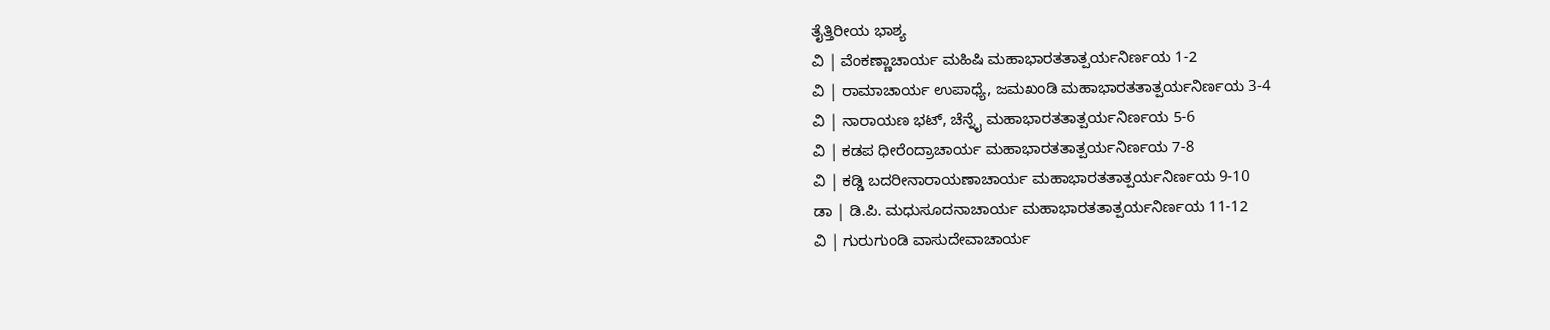ತೈತ್ತಿರೀಯ ಭಾಶ್ಯ
ವಿ | ವೆಂಕಣ್ಣಾಚಾರ್ಯ ಮಹಿಷಿ ಮಹಾಭಾರತತಾತ್ಪರ್ಯನಿರ್ಣಯ 1-2
ವಿ | ರಾಮಾಚಾರ್ಯ ಉಪಾಧ್ಯೆ, ಜಮಖಂಡಿ ಮಹಾಭಾರತತಾತ್ಪರ್ಯನಿರ್ಣಯ 3-4
ವಿ | ನಾರಾಯಣ ಭಟ್, ಚೆನ್ನೈ ಮಹಾಭಾರತತಾತ್ಪರ್ಯನಿರ್ಣಯ 5-6
ವಿ | ಕಡಪ ಧೀರೆಂದ್ರಾಚಾರ್ಯ ಮಹಾಭಾರತತಾತ್ಪರ್ಯನಿರ್ಣಯ 7-8
ವಿ | ಕಡ್ಡಿ ಬದರೀನಾರಾಯಣಾಚಾರ್ಯ ಮಹಾಭಾರತತಾತ್ಪರ್ಯನಿರ್ಣಯ 9-10
ಡಾ | ಡಿ.ಪಿ. ಮಧುಸೂದನಾಚಾರ್ಯ ಮಹಾಭಾರತತಾತ್ಪರ್ಯನಿರ್ಣಯ 11-12
ವಿ | ಗುರುಗುಂಡಿ ವಾಸುದೇವಾಚಾರ್ಯ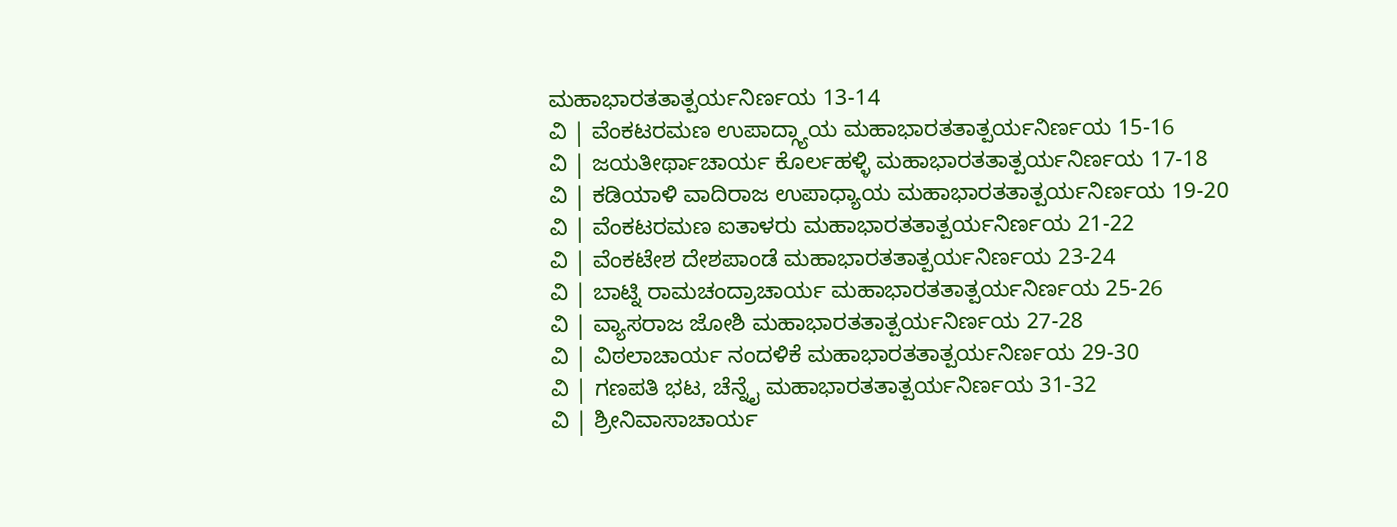ಮಹಾಭಾರತತಾತ್ಪರ್ಯನಿರ್ಣಯ 13-14
ವಿ | ವೆಂಕಟರಮಣ ಉಪಾದ್ಗ್ಯಾಯ ಮಹಾಭಾರತತಾತ್ಪರ್ಯನಿರ್ಣಯ 15-16
ವಿ | ಜಯತೀರ್ಥಾಚಾರ್ಯ ಕೊರ್ಲಹಳ್ಳಿ ಮಹಾಭಾರತತಾತ್ಪರ್ಯನಿರ್ಣಯ 17-18
ವಿ | ಕಡಿಯಾಳಿ ವಾದಿರಾಜ ಉಪಾಧ್ಯಾಯ ಮಹಾಭಾರತತಾತ್ಪರ್ಯನಿರ್ಣಯ 19-20
ವಿ | ವೆಂಕಟರಮಣ ಐತಾಳರು ಮಹಾಭಾರತತಾತ್ಪರ್ಯನಿರ್ಣಯ 21-22
ವಿ | ವೆಂಕಟೇಶ ದೇಶಪಾಂಡೆ ಮಹಾಭಾರತತಾತ್ಪರ್ಯನಿರ್ಣಯ 23-24
ವಿ | ಬಾಟ್ನಿ ರಾಮಚಂದ್ರಾಚಾರ್ಯ ಮಹಾಭಾರತತಾತ್ಪರ್ಯನಿರ್ಣಯ 25-26
ವಿ | ವ್ಯಾಸರಾಜ ಜೋಶಿ ಮಹಾಭಾರತತಾತ್ಪರ್ಯನಿರ್ಣಯ 27-28
ವಿ | ವಿಠಲಾಚಾರ್ಯ ನಂದಳಿಕೆ ಮಹಾಭಾರತತಾತ್ಪರ್ಯನಿರ್ಣಯ 29-30
ವಿ | ಗಣಪತಿ ಭಟ, ಚೆನ್ನೈ ಮಹಾಭಾರತತಾತ್ಪರ್ಯನಿರ್ಣಯ 31-32
ವಿ | ಶ್ರೀನಿವಾಸಾಚಾರ್ಯ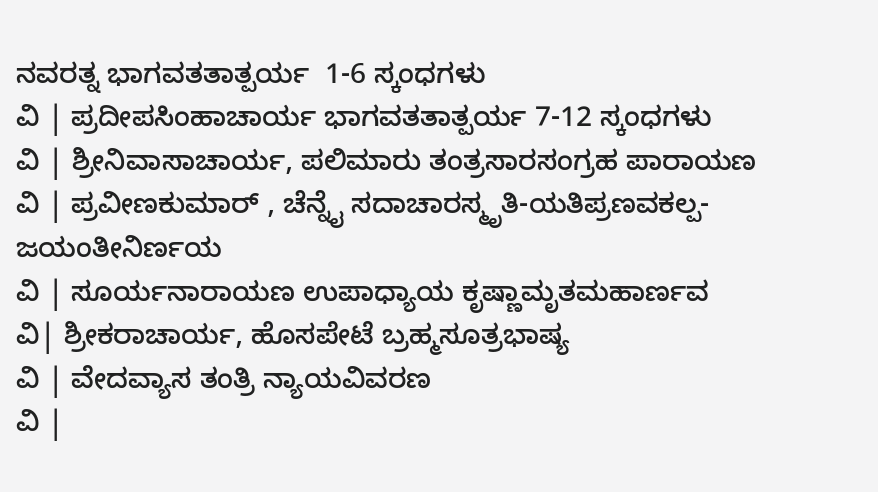ನವರತ್ನ ಭಾಗವತತಾತ್ಪರ್ಯ  1-6 ಸ್ಕಂಧಗಳು
ವಿ | ಪ್ರದೀಪಸಿಂಹಾಚಾರ್ಯ ಭಾಗವತತಾತ್ಪರ್ಯ 7-12 ಸ್ಕಂಧಗಳು
ವಿ | ಶ್ರೀನಿವಾಸಾಚಾರ್ಯ, ಪಲಿಮಾರು ತಂತ್ರಸಾರಸಂಗ್ರಹ ಪಾರಾಯಣ
ವಿ | ಪ್ರವೀಣಕುಮಾರ್ , ಚೆನ್ನೈ ಸದಾಚಾರಸ್ಮೃತಿ-ಯತಿಪ್ರಣವಕಲ್ಪ-ಜಯಂತೀನಿರ್ಣಯ
ವಿ | ಸೂರ್ಯನಾರಾಯಣ ಉಪಾಧ್ಯಾಯ ಕೃಷ್ಣಾಮೃತಮಹಾರ್ಣವ
ವಿ| ಶ್ರೀಕರಾಚಾರ್ಯ, ಹೊಸಪೇಟೆ ಬ್ರಹ್ಮಸೂತ್ರಭಾಷ್ಯ
ವಿ | ವೇದವ್ಯಾಸ ತಂತ್ರಿ ನ್ಯಾಯವಿವರಣ
ವಿ |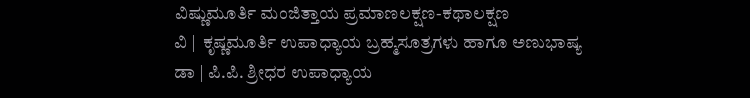ವಿಷ್ಣುಮೂರ್ತಿ ಮಂಜಿತ್ತಾಯ ಪ್ರಮಾಣಲಕ್ಷಣ-ಕಥಾಲಕ್ಷಣ
ವಿ |  ಕೃಷ್ಣಮೂರ್ತಿ ಉಪಾಧ್ಯಾಯ ಬ್ರಹ್ಮಸೂತ್ರಗಳು ಹಾಗೂ ಅಣುಭಾಷ್ಯ
ಡಾ | ಪಿ.ಪಿ. ಶ್ರೀಧರ ಉಪಾಧ್ಯಾಯ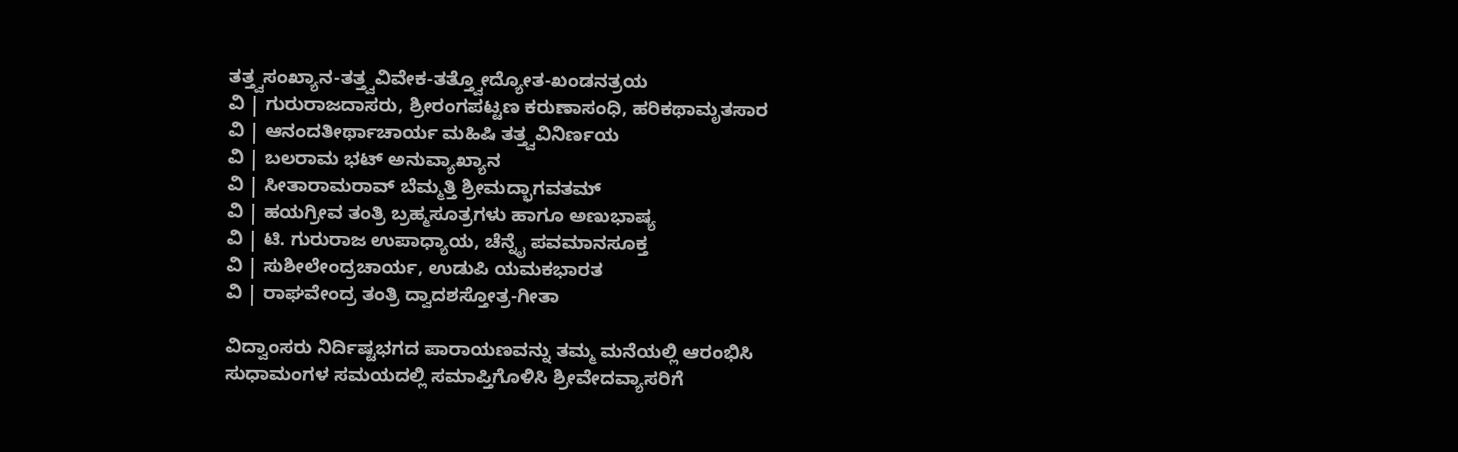ತತ್ತ್ವಸಂಖ್ಯಾನ-ತತ್ತ್ವವಿವೇಕ-ತತ್ತ್ವೋದ್ಯೋತ-ಖಂಡನತ್ರಯ
ವಿ | ಗುರುರಾಜದಾಸರು, ಶ್ರೀರಂಗಪಟ್ಟಣ ಕರುಣಾಸಂಧಿ, ಹರಿಕಥಾಮೃತಸಾರ
ವಿ | ಆನಂದತೀರ್ಥಾಚಾರ್ಯ ಮಹಿಷಿ ತತ್ತ್ವವಿನಿರ್ಣಯ
ವಿ | ಬಲರಾಮ ಭಟ್ ಅನುವ್ಯಾಖ್ಯಾನ
ವಿ | ಸೀತಾರಾಮರಾವ್ ಬೆಮ್ಮತ್ತಿ ಶ್ರೀಮದ್ಭಾಗವತಮ್
ವಿ | ಹಯಗ್ರೀವ ತಂತ್ರಿ ಬ್ರಹ್ಮಸೂತ್ರಗಳು ಹಾಗೂ ಅಣುಭಾಷ್ಯ
ವಿ | ಟಿ. ಗುರುರಾಜ ಉಪಾಧ್ಯಾಯ, ಚೆನ್ನೈ ಪವಮಾನಸೂಕ್ತ
ವಿ | ಸುಶೀಲೇಂದ್ರಚಾರ್ಯ, ಉಡುಪಿ ಯಮಕಭಾರತ
ವಿ | ರಾಘವೇಂದ್ರ ತಂತ್ರಿ ದ್ವಾದಶಸ್ತೋತ್ರ-ಗೀತಾ

ವಿದ್ವಾಂಸರು ನಿರ್ದಿಷ್ಟಭಗದ ಪಾರಾಯಣವನ್ನು ತಮ್ಮ ಮನೆಯಲ್ಲಿ ಆರಂಭಿಸಿ
ಸುಧಾಮಂಗಳ ಸಮಯದಲ್ಲಿ ಸಮಾಪ್ತಿಗೊಳಿಸಿ ಶ್ರೀವೇದವ್ಯಾಸರಿಗೆ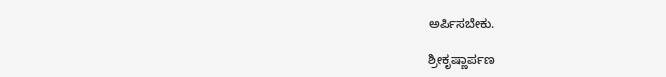ಅರ್ಪಿಸಬೇಕು.

ಶ್ರೀಕೃಷ್ಣಾರ್ಪಣ